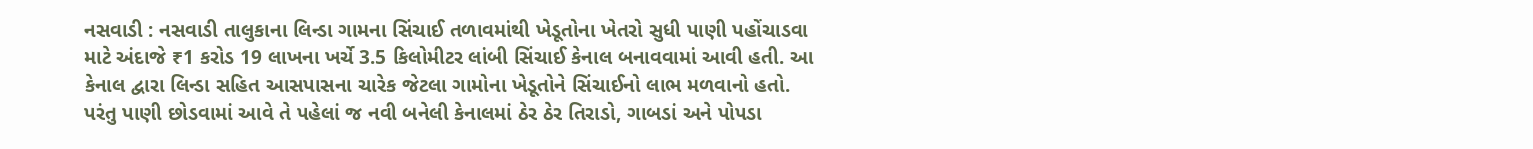નસવાડી : નસવાડી તાલુકાના લિન્ડા ગામના સિંચાઈ તળાવમાંથી ખેડૂતોના ખેતરો સુધી પાણી પહોંચાડવા માટે અંદાજે ₹1 કરોડ 19 લાખના ખર્ચે 3.5 કિલોમીટર લાંબી સિંચાઈ કેનાલ બનાવવામાં આવી હતી. આ કેનાલ દ્વારા લિન્ડા સહિત આસપાસના ચારેક જેટલા ગામોના ખેડૂતોને સિંચાઈનો લાભ મળવાનો હતો. પરંતુ પાણી છોડવામાં આવે તે પહેલાં જ નવી બનેલી કેનાલમાં ઠેર ઠેર તિરાડો, ગાબડાં અને પોપડા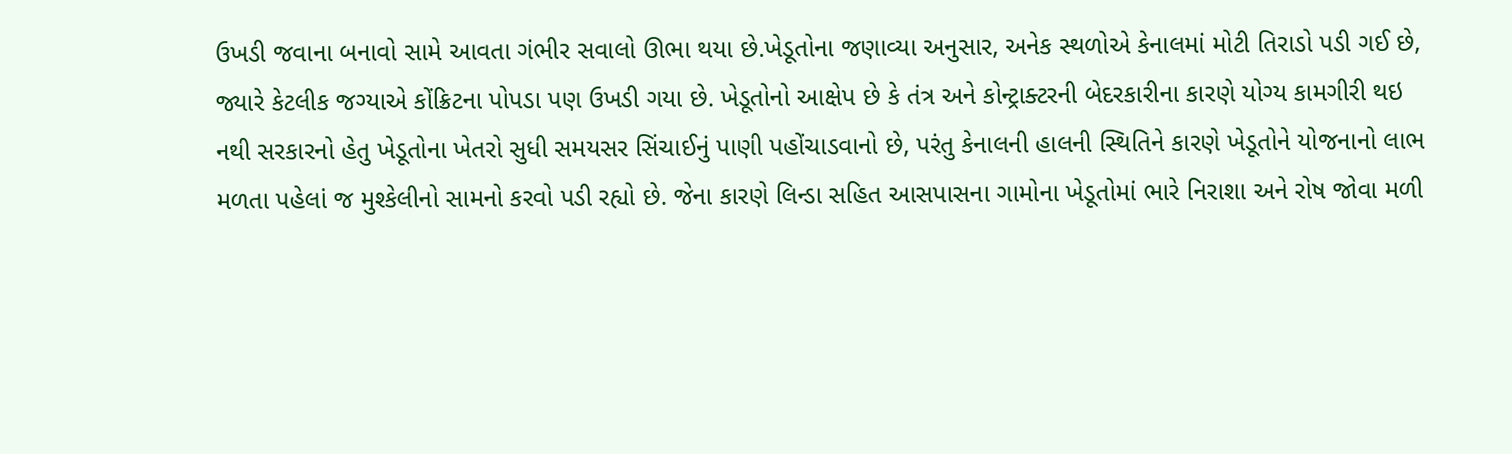ઉખડી જવાના બનાવો સામે આવતા ગંભીર સવાલો ઊભા થયા છે.ખેડૂતોના જણાવ્યા અનુસાર, અનેક સ્થળોએ કેનાલમાં મોટી તિરાડો પડી ગઈ છે, જ્યારે કેટલીક જગ્યાએ કોંક્રિટના પોપડા પણ ઉખડી ગયા છે. ખેડૂતોનો આક્ષેપ છે કે તંત્ર અને કોન્ટ્રાક્ટરની બેદરકારીના કારણે યોગ્ય કામગીરી થઇ નથી સરકારનો હેતુ ખેડૂતોના ખેતરો સુધી સમયસર સિંચાઈનું પાણી પહોંચાડવાનો છે, પરંતુ કેનાલની હાલની સ્થિતિને કારણે ખેડૂતોને યોજનાનો લાભ મળતા પહેલાં જ મુશ્કેલીનો સામનો કરવો પડી રહ્યો છે. જેના કારણે લિન્ડા સહિત આસપાસના ગામોના ખેડૂતોમાં ભારે નિરાશા અને રોષ જોવા મળી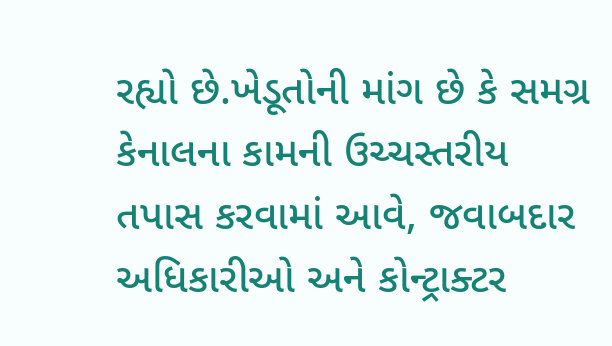રહ્યો છે.ખેડૂતોની માંગ છે કે સમગ્ર કેનાલના કામની ઉચ્ચસ્તરીય તપાસ કરવામાં આવે, જવાબદાર અધિકારીઓ અને કોન્ટ્રાક્ટર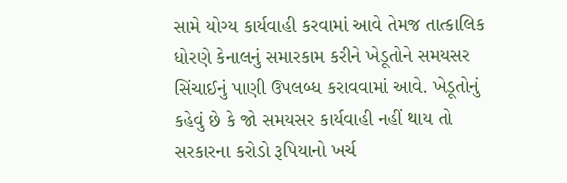સામે યોગ્ય કાર્યવાહી કરવામાં આવે તેમજ તાત્કાલિક ધોરણે કેનાલનું સમારકામ કરીને ખેડૂતોને સમયસર સિંચાઈનું પાણી ઉપલબ્ધ કરાવવામાં આવે. ખેડૂતોનું કહેવું છે કે જો સમયસર કાર્યવાહી નહીં થાય તો સરકારના કરોડો રૂપિયાનો ખર્ચ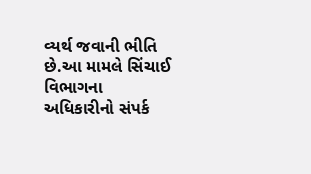વ્યર્થ જવાની ભીતિ છે.આ મામલે સિંચાઈ વિભાગના અધિકારીનો સંપર્ક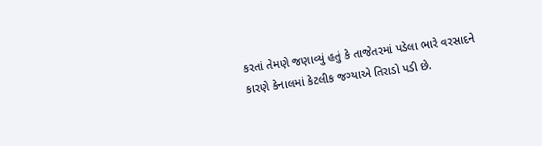કરતાં તેમણે જણાવ્યું હતું કે તાજેતરમાં પડેલા ભારે વરસાદને કારણે કેનાલમાં કેટલીક જગ્યાએ તિરાડો પડી છે.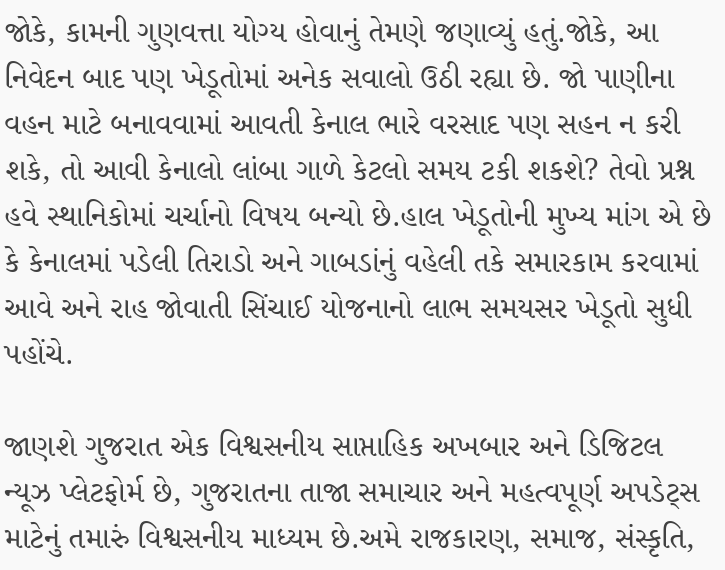જોકે, કામની ગુણવત્તા યોગ્ય હોવાનું તેમણે જણાવ્યું હતું.જોકે, આ નિવેદન બાદ પણ ખેડૂતોમાં અનેક સવાલો ઉઠી રહ્યા છે. જો પાણીના વહન માટે બનાવવામાં આવતી કેનાલ ભારે વરસાદ પણ સહન ન કરી શકે, તો આવી કેનાલો લાંબા ગાળે કેટલો સમય ટકી શકશે? તેવો પ્રશ્ન હવે સ્થાનિકોમાં ચર્ચાનો વિષય બન્યો છે.હાલ ખેડૂતોની મુખ્ય માંગ એ છે કે કેનાલમાં પડેલી તિરાડો અને ગાબડાંનું વહેલી તકે સમારકામ કરવામાં આવે અને રાહ જોવાતી સિંચાઈ યોજનાનો લાભ સમયસર ખેડૂતો સુધી પહોંચે.

જાણશે ગુજરાત એક વિશ્વસનીય સાપ્તાહિક અખબાર અને ડિજિટલ ન્યૂઝ પ્લેટફોર્મ છે, ગુજરાતના તાજા સમાચાર અને મહત્વપૂર્ણ અપડેટ્સ માટેનું તમારું વિશ્વસનીય માધ્યમ છે.અમે રાજકારણ, સમાજ, સંસ્કૃતિ,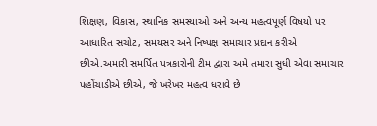શિક્ષણ, વિકાસ, સ્થાનિક સમસ્યાઓ અને અન્ય મહત્વપૂર્ણ વિષયો પર આધારિત સચોટ, સમયસર અને નિષ્પક્ષ સમાચાર પ્રદાન કરીએ છીએ.અમારી સમર્પિત પત્રકારોની ટીમ દ્વારા અમે તમારા સુધી એવા સમાચાર પહોંચાડીએ છીએ, જે ખરેખર મહત્વ ધરાવે છે